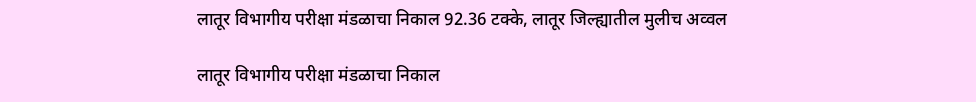लातूर विभागीय परीक्षा मंडळाचा निकाल 92.36 टक्के, लातूर जिल्ह्यातील मुलीच अव्वल

लातूर विभागीय परीक्षा मंडळाचा निकाल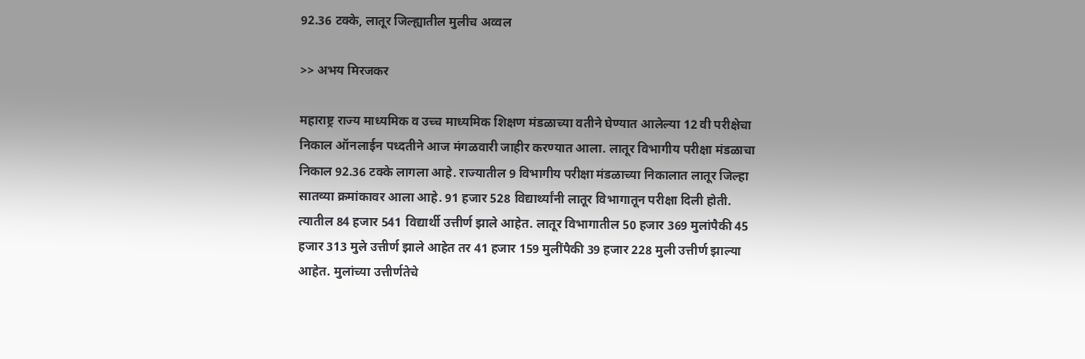92.36 टक्के, लातूर जिल्ह्यातील मुलीच अव्वल

>> अभय मिरजकर

महाराष्ट्र राज्य माध्यमिक व उच्च माध्यमिक शिक्षण मंडळाच्या वतीने घेण्यात आलेल्या 12 वी परीक्षेचा निकाल ऑनलाईन पध्दतीने आज मंगळवारी जाहीर करण्यात आला. लातूर विभागीय परीक्षा मंडळाचा निकाल 92.36 टक्के लागला आहे. राज्यातील 9 विभागीय परीक्षा मंडळाच्या निकालात लातूर जिल्हा सातव्या क्रमांकावर आला आहे. 91 हजार 528 विद्यार्थ्यांनी लातूर विभागातून परीक्षा दिली होती. त्यातील 84 हजार 541 विद्यार्थी उत्तीर्ण झाले आहेत. लातूर विभागातील 50 हजार 369 मुलांपैकी 45 हजार 313 मुले उत्तीर्ण झाले आहेत तर 41 हजार 159 मुलींपैकी 39 हजार 228 मुली उत्तीर्ण झाल्या आहेत. मुलांच्या उत्तीर्णतेचे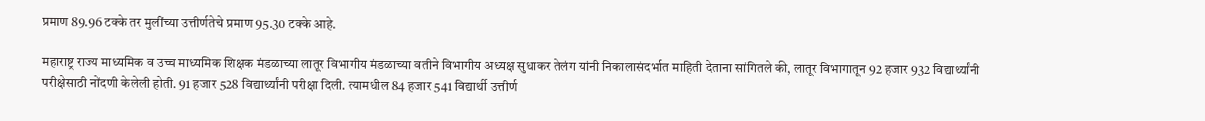प्रमाण 89.96 टक्के तर मुलींच्या उत्तीर्णतेचे प्रमाण 95.30 टक्के आहे.

महाराष्ट्र राज्य माध्यमिक व उच्च माध्यमिक शिक्षक मंडळाच्या लातूर विभागीय मंडळाच्या वतीने विभागीय अध्यक्ष सुधाकर तेलंग यांनी निकालासंदर्भात माहिती देताना सांगितले की, लातूर विभागातून 92 हजार 932 विद्यार्थ्यांनी परीक्षेसाठी नोंदणी केलेली होती. 91 हजार 528 विद्यार्थ्यांनी परीक्षा दिली. त्यामधील 84 हजार 541 विद्यार्थी उत्तीर्ण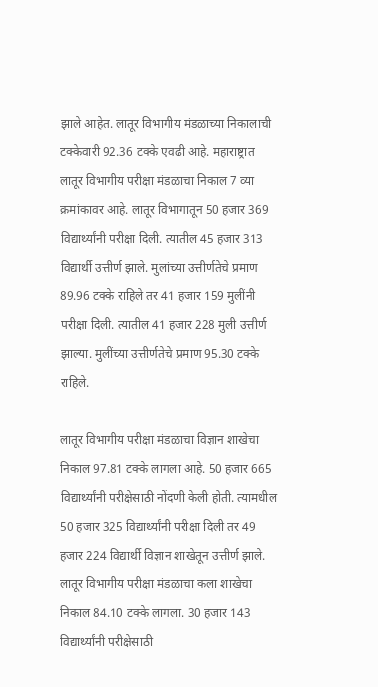झाले आहेत. लातूर विभागीय मंडळाच्या निकालाची टक्केवारी 92.36 टक्के एवढी आहे. महाराष्ट्रात लातूर विभागीय परीक्षा मंडळाचा निकाल 7 व्या क्रमांकावर आहे. लातूर विभागातून 50 हजार 369 विद्यार्थ्यांनी परीक्षा दिली. त्यातील 45 हजार 313 विद्यार्थी उत्तीर्ण झाले. मुलांच्या उत्तीर्णतेचे प्रमाण 89.96 टक्के राहिले तर 41 हजार 159 मुलींनी परीक्षा दिली. त्यातील 41 हजार 228 मुली उत्तीर्ण झाल्या. मुलींच्या उत्तीर्णतेचे प्रमाण 95.30 टक्के राहिले.

लातूर विभागीय परीक्षा मंडळाचा विज्ञान शाखेचा निकाल 97.81 टक्के लागला आहे. 50 हजार 665 विद्यार्थ्यांनी परीक्षेसाठी नोंदणी केली होती. त्यामधील 50 हजार 325 विद्यार्थ्यांनी परीक्षा दिली तर 49 हजार 224 विद्यार्थी विज्ञान शाखेतून उत्तीर्ण झाले. लातूर विभागीय परीक्षा मंडळाचा कला शाखेचा निकाल 84.10 टक्के लागला. 30 हजार 143 विद्यार्थ्यांनी परीक्षेसाठी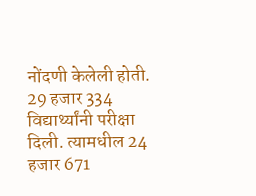नोंदणी केलेली होती. 29 हजार 334 विद्यार्थ्यांनी परीक्षा दिली. त्यामधील 24 हजार 671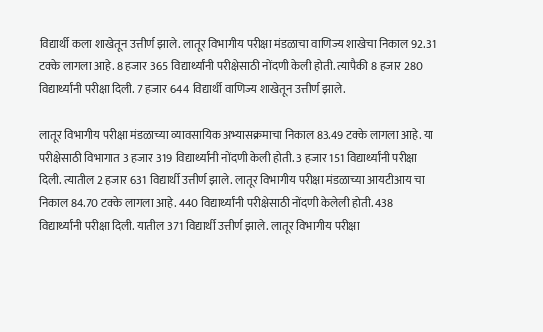विद्यार्थी कला शाखेतून उत्तीर्ण झाले. लातूर विभागीय परीक्षा मंडळाचा वाणिज्य शाखेचा निकाल 92.31 टक्के लागला आहे. 8 हजार 365 विद्यार्थ्यांनी परीक्षेसाठी नोंदणी केली होती. त्यापैकी 8 हजार 280 विद्यार्थ्यांनी परीक्षा दिली. 7 हजार 644 विद्यार्थी वाणिज्य शाखेतून उत्तीर्ण झाले.

लातूर विभागीय परीक्षा मंडळाच्या व्यावसायिक अभ्यासक्रमाचा निकाल 83.49 टक्के लागला आहे. या परीक्षेसाठी विभागात 3 हजार 319 विद्यार्थ्यांनी नोंदणी केली होती. 3 हजार 151 विद्यार्थ्यांनी परीक्षा दिली. त्यातील 2 हजार 631 विद्यार्थी उत्तीर्ण झाले. लातूर विभागीय परीक्षा मंडळाच्या आयटीआय चा निकाल 84.70 टक्के लागला आहे. 440 विद्यार्थ्यांनी परीक्षेसाठी नोंदणी केलेली होती. 438 विद्यार्थ्यांनी परीक्षा दिली. यातील 371 विद्यार्थी उत्तीर्ण झाले. लातूर विभागीय परीक्षा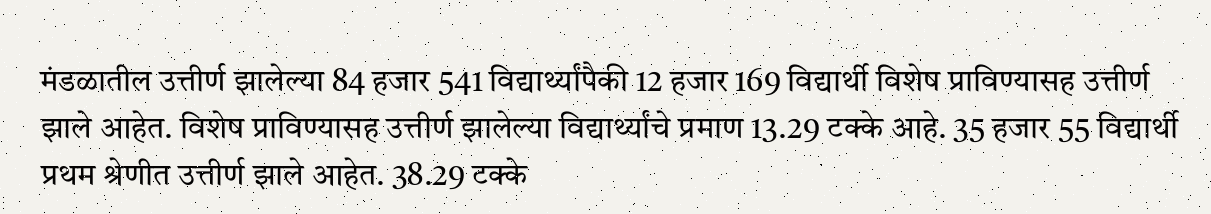मंडळातील उत्तीर्ण झालेल्या 84 हजार 541 विद्यार्थ्यांपैकी 12 हजार 169 विद्यार्थी विशेष प्राविण्यासह उत्तीर्ण झाले आहेत. विशेष प्राविण्यासह उत्तीर्ण झालेल्या विद्यार्थ्यांचे प्रमाण 13.29 टक्के आहे. 35 हजार 55 विद्यार्थी प्रथम श्रेणीत उत्तीर्ण झाले आहेत. 38.29 टक्के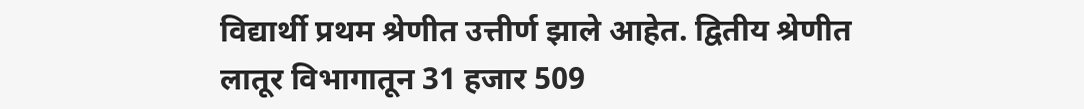विद्यार्थी प्रथम श्रेणीत उत्तीर्ण झाले आहेत. द्वितीय श्रेणीत लातूर विभागातून 31 हजार 509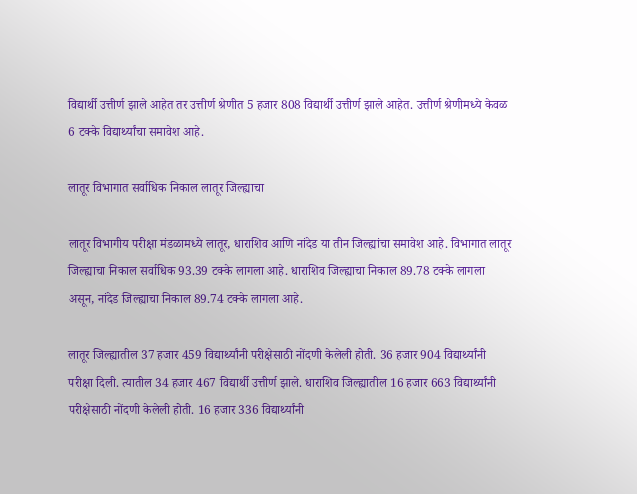विद्यार्थी उत्तीर्ण झाले आहेत तर उत्तीर्ण श्रेणीत 5 हजार 808 विद्यार्थी उत्तीर्ण झाले आहेत. उत्तीर्ण श्रेणीमध्ये केवळ 6 टक्के विद्यार्थ्यांचा समावेश आहे.

लातूर विभागात सर्वाधिक निकाल लातूर जिल्ह्याचा

लातूर विभागीय परीक्षा मंडळामध्ये लातूर, धाराशिव आणि नांदेड या तीन जिल्ह्यांचा समावेश आहे. विभागात लातूर जिल्ह्याचा निकाल सर्वाधिक 93.39 टक्के लागला आहे. धाराशिव जिल्ह्याचा निकाल 89.78 टक्के लागला असून, नांदेड जिल्ह्याचा निकाल 89.74 टक्के लागला आहे.

लातूर जिल्ह्यातील 37 हजार 459 विद्यार्थ्यांनी परीक्षेसाठी नोंदणी केलेली होती. 36 हजार 904 विद्यार्थ्यांनी परीक्षा दिली. त्यातील 34 हजार 467 विद्यार्थी उत्तीर्ण झाले. धाराशिव जिल्ह्यातील 16 हजार 663 विद्यार्थ्यांनी परीक्षेसाठी नोंदणी केलेली होती. 16 हजार 336 विद्यार्थ्यांनी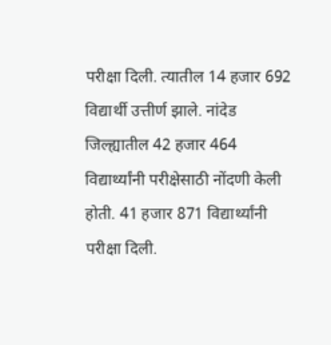परीक्षा दिली. त्यातील 14 हजार 692 विद्यार्थी उत्तीर्ण झाले. नांदेड जिल्ह्यातील 42 हजार 464 विद्यार्थ्यांनी परीक्षेसाठी नोंदणी केली होती. 41 हजार 871 विद्यार्थ्यांनी परीक्षा दिली.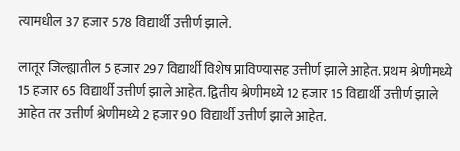त्यामधील 37 हजार 578 विद्यार्थी उत्तीर्ण झाले.

लातूर जिल्ह्यातील 5 हजार 297 विद्यार्थी विशेष प्राविण्यासह उत्तीर्ण झाले आहेत. प्रथम श्रेणीमध्ये 15 हजार 65 विद्यार्थी उत्तीर्ण झाले आहेत. द्वितीय श्रेणीमध्ये 12 हजार 15 विद्यार्थी उत्तीर्ण झाले आहेत तर उत्तीर्ण श्रेणीमध्ये 2 हजार 90 विद्यार्थी उत्तीर्ण झाले आहेत.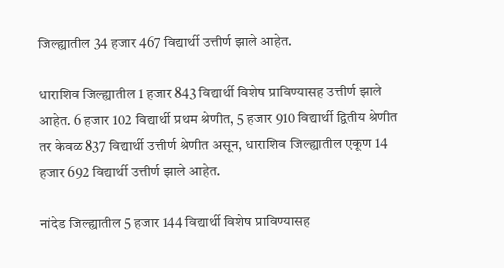जिल्ह्यातील 34 हजार 467 विद्यार्थी उत्तीर्ण झाले आहेत.

धाराशिव जिल्ह्यातील 1 हजार 843 विद्यार्थी विशेष प्राविण्यासह उत्तीर्ण झाले आहेत. 6 हजार 102 विद्यार्थी प्रथम श्रेणीत, 5 हजार 910 विद्यार्थी द्वितीय श्रेणीत तर केवळ 837 विद्यार्थी उत्तीर्ण श्रेणीत असून, धाराशिव जिल्ह्यातील एकूण 14 हजार 692 विद्यार्थी उत्तीर्ण झाले आहेत.

नांदेड जिल्ह्यातील 5 हजार 144 विद्यार्थी विशेष प्राविण्यासह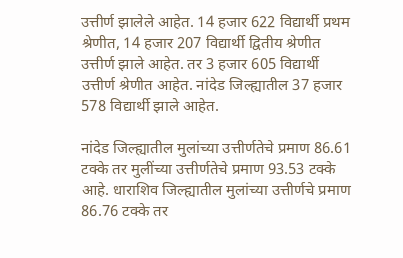उत्तीर्ण झालेले आहेत. 14 हजार 622 विद्यार्थी प्रथम श्रेणीत, 14 हजार 207 विद्यार्थी द्वितीय श्रेणीत उत्तीर्ण झाले आहेत. तर 3 हजार 605 विद्यार्थी उत्तीर्ण श्रेणीत आहेत. नांदेड जिल्ह्यातील 37 हजार 578 विद्यार्थी झाले आहेत.

नांदेड जिल्ह्यातील मुलांच्या उत्तीर्णतेचे प्रमाण 86.61 टक्के तर मुलींच्या उत्तीर्णतेचे प्रमाण 93.53 टक्के आहे. धाराशिव जिल्ह्यातील मुलांच्या उत्तीर्णचे प्रमाण 86.76 टक्के तर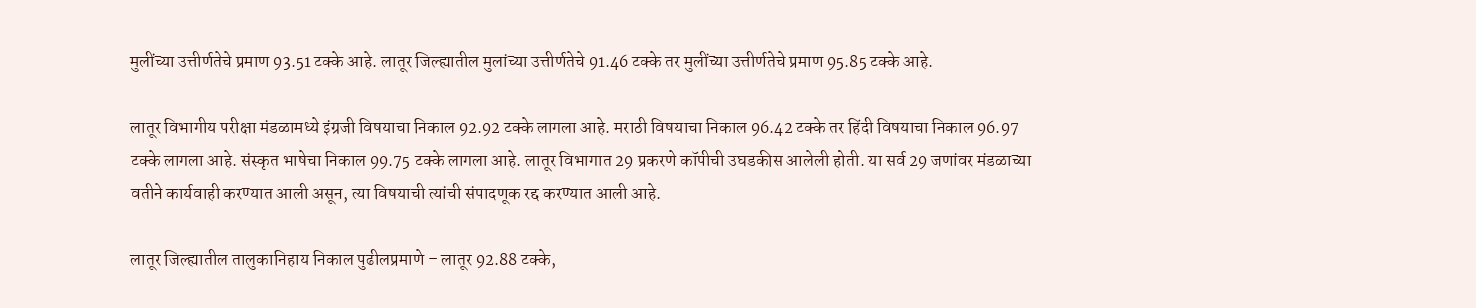मुलींच्या उत्तीर्णतेचे प्रमाण 93.51 टक्के आहे. लातूर जिल्ह्यातील मुलांच्या उत्तीर्णतेचे 91.46 टक्के तर मुलींच्या उत्तीर्णतेचे प्रमाण 95.85 टक्के आहे.

लातूर विभागीय परीक्षा मंडळामध्ये इंग्रजी विषयाचा निकाल 92.92 टक्के लागला आहे. मराठी विषयाचा निकाल 96.42 टक्के तर हिंदी विषयाचा निकाल 96.97 टक्के लागला आहे. संस्कृत भाषेचा निकाल 99.75 टक्के लागला आहे. लातूर विभागात 29 प्रकरणे कॉपीची उघडकीस आलेली होती. या सर्व 29 जणांवर मंडळाच्या वतीने कार्यवाही करण्यात आली असून, त्या विषयाची त्यांची संपादणूक रद्द करण्यात आली आहे.

लातूर जिल्ह्यातील तालुकानिहाय निकाल पुढीलप्रमाणे – लातूर 92.88 टक्के,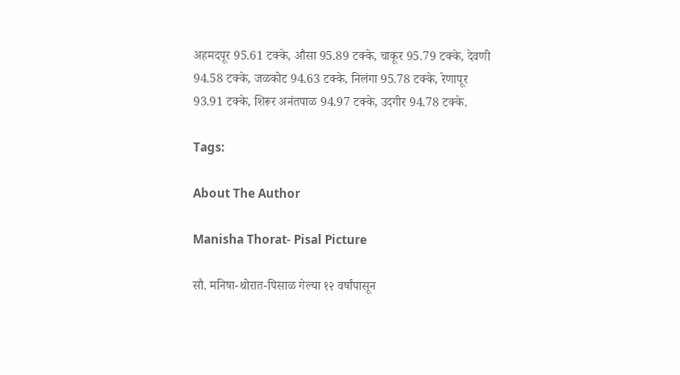अहमदपूर 95.61 टक्के, औसा 95.89 टक्के, चाकूर 95.79 टक्के, देवणी 94.58 टक्के, जळकोट 94.63 टक्के, निलंगा 95.78 टक्के, रेणापूर 93.91 टक्के, शिरूर अनंतपाळ 94.97 टक्के, उदगीर 94.78 टक्के.

Tags:

About The Author

Manisha Thorat- Pisal Picture

सौ. मनिषा-थोरात-पिसाळ गेल्या १२ वर्षांपासून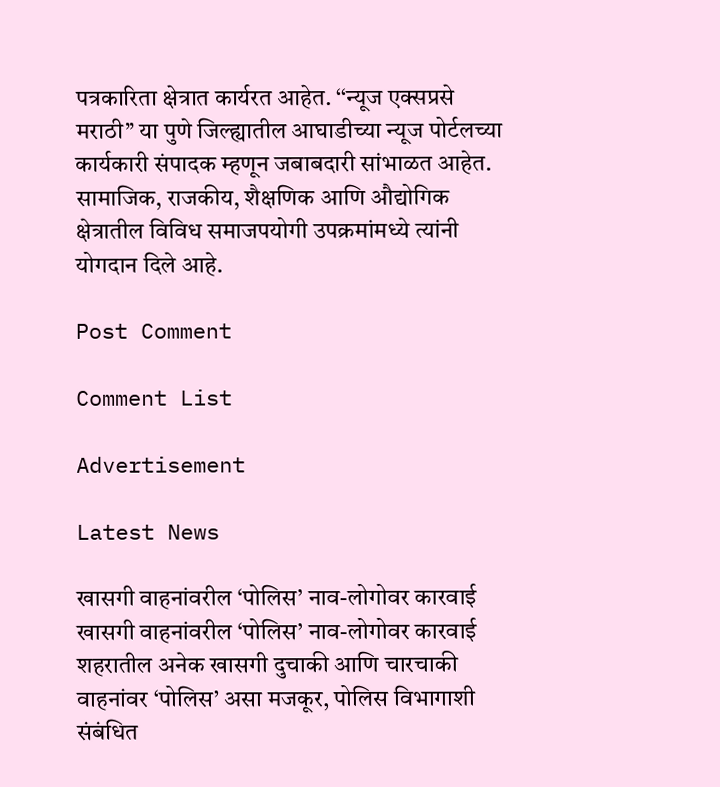पत्रकारिता क्षेत्रात कार्यरत आहेत. ‘‘न्यूज एक्सप्रसे मराठी’’ या पुणे जिल्ह्यातील आघाडीच्या न्यूज पोर्टलच्या कार्यकारी संपादक म्हणून जबाबदारी सांभाळत आहेत. सामाजिक, राजकीय, शैक्षणिक आणि औद्योगिक क्षेत्रातील विविध समाजपयोगी उपक्रमांमध्ये त्यांनी योगदान दिले आहे.

Post Comment

Comment List

Advertisement

Latest News

खासगी वाहनांवरील ‘पोलिस’ नाव-लोगोवर कारवाई खासगी वाहनांवरील ‘पोलिस’ नाव-लोगोवर कारवाई
शहरातील अनेक खासगी दुचाकी आणि चारचाकी वाहनांवर ‘पोलिस’ असा मजकूर, पोलिस विभागाशी संबंधित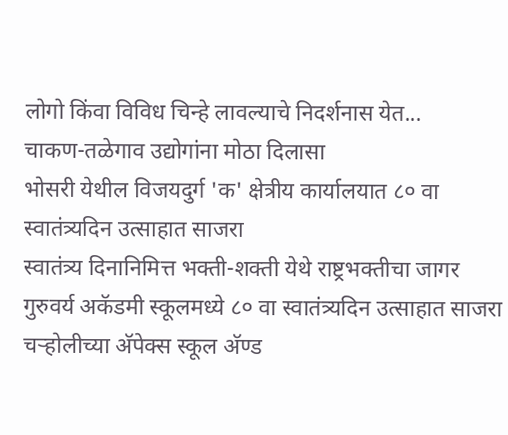लोगो किंवा विविध चिन्हे लावल्याचे निदर्शनास येत...
चाकण-तळेगाव उद्योगांना मोठा दिलासा
भोसरी येथील विजयदुर्ग 'क' क्षेत्रीय कार्यालयात ८० वा स्वातंत्र्यदिन उत्साहात साजरा
स्वातंत्र्य दिनानिमित्त भक्ती-शक्ती येथे राष्ट्रभक्तीचा जागर
गुरुवर्य अकॅडमी स्कूलमध्ये ८० वा स्वातंत्र्यदिन उत्साहात साजरा
चऱ्होलीच्या अ‍ॅपेक्स स्कूल अ‍ॅण्ड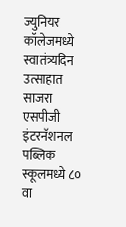ज्युनियर कॉलेजमध्ये स्वातंत्र्यदिन उत्साहात साजरा
एसपीजी इंटरनॅशनल पब्लिक स्कूलमध्ये ८० वा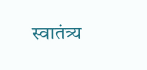स्वातंत्र्य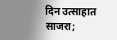दिन उत्साहात साजरा;